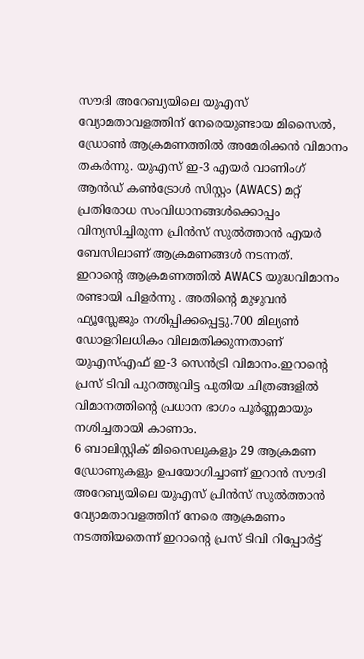സൗദി അറേബ്യയിലെ യുഎസ് വ്യോമതാവളത്തിന് നേരെയുണ്ടായ മിസൈൽ, ഡ്രോൺ ആക്രമണത്തിൽ അമേരിക്കൻ വിമാനം തകർന്നു. യുഎസ് ഇ-3 എയർ വാണിംഗ് ആൻഡ് കൺട്രോൾ സിസ്റ്റം (AWACS) മറ്റ് പ്രതിരോധ സംവിധാനങ്ങൾക്കൊപ്പം വിന്യസിച്ചിരുന്ന പ്രിൻസ് സുൽത്താൻ എയർ ബേസിലാണ് ആക്രമണങ്ങൾ നടന്നത്.
ഇറാന്റെ ആക്രമണത്തിൽ AWACS യുദ്ധവിമാനം രണ്ടായി പിളർന്നു . അതിന്റെ മുഴുവൻ ഫ്യൂസ്ലേജും നശിപ്പിക്കപ്പെട്ടു.700 മില്യൺ ഡോളറിലധികം വിലമതിക്കുന്നതാണ് യുഎസ്എഫ് ഇ-3 സെൻട്രി വിമാനം.ഇറാന്റെ പ്രസ് ടിവി പുറത്തുവിട്ട പുതിയ ചിത്രങ്ങളിൽ വിമാനത്തിന്റെ പ്രധാന ഭാഗം പൂർണ്ണമായും നശിച്ചതായി കാണാം.
6 ബാലിസ്റ്റിക് മിസൈലുകളും 29 ആക്രമണ ഡ്രോണുകളും ഉപയോഗിച്ചാണ് ഇറാൻ സൗദി അറേബ്യയിലെ യുഎസ് പ്രിൻസ് സുൽത്താൻ വ്യോമതാവളത്തിന് നേരെ ആക്രമണം നടത്തിയതെന്ന് ഇറാന്റെ പ്രസ് ടിവി റിപ്പോർട്ട്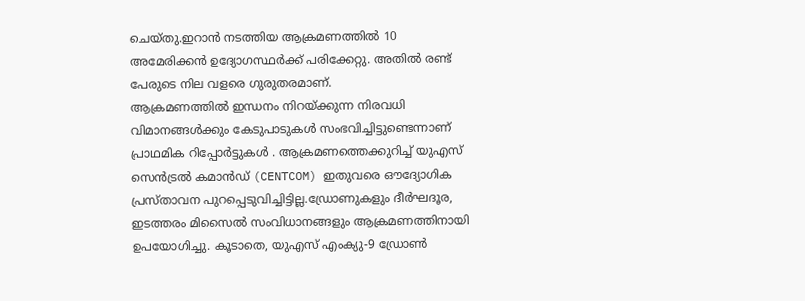ചെയ്തു.ഇറാൻ നടത്തിയ ആക്രമണത്തിൽ 10 അമേരിക്കൻ ഉദ്യോഗസ്ഥർക്ക് പരിക്കേറ്റു. അതിൽ രണ്ട് പേരുടെ നില വളരെ ഗുരുതരമാണ്.
ആക്രമണത്തിൽ ഇന്ധനം നിറയ്ക്കുന്ന നിരവധി വിമാനങ്ങൾക്കും കേടുപാടുകൾ സംഭവിച്ചിട്ടുണ്ടെന്നാണ് പ്രാഥമിക റിപ്പോർട്ടുകൾ . ആക്രമണത്തെക്കുറിച്ച് യുഎസ് സെൻട്രൽ കമാൻഡ് (CENTCOM) ഇതുവരെ ഔദ്യോഗിക പ്രസ്താവന പുറപ്പെടുവിച്ചിട്ടില്ല.ഡ്രോണുകളും ദീർഘദൂര, ഇടത്തരം മിസൈൽ സംവിധാനങ്ങളും ആക്രമണത്തിനായി ഉപയോഗിച്ചു. കൂടാതെ, യുഎസ് എംക്യു-9 ഡ്രോൺ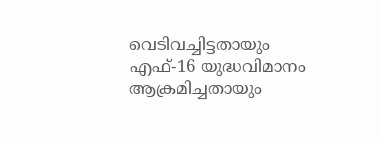വെടിവച്ചിട്ടതായും എഫ്-16 യുദ്ധവിമാനം ആക്രമിച്ചതായും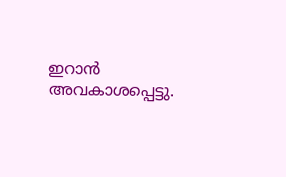ഇറാൻ അവകാശപ്പെട്ടു.